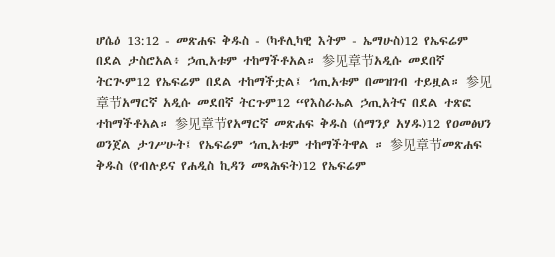ሆሴዕ 13:12 - መጽሐፍ ቅዱስ - (ካቶሊካዊ እትም - ኤማሁስ)12 የኤፍሬም በደል ታስሮአል፥ ኃጢአቱም ተከማችቶአል። 参见章节አዲሱ መደበኛ ትርጒም12 የኤፍሬም በደል ተከማችቷል፤ ኀጢአቱም በመዝገብ ተይዟል። 参见章节አማርኛ አዲሱ መደበኛ ትርጉም12 “የእስራኤል ኃጢአትና በደል ተጽፎ ተከማችቶአል። 参见章节የአማርኛ መጽሐፍ ቅዱስ (ሰማንያ አሃዱ)12 የዐመፅህን ወንጀል ታገሥሁት፤ የኤፍሬም ኀጢአቱም ተከማችትዋል ። 参见章节መጽሐፍ ቅዱስ (የብሉይና የሐዲስ ኪዳን መጻሕፍት)12 የኤፍሬም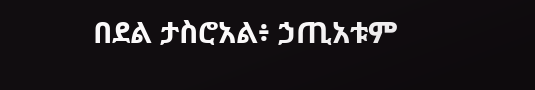በደል ታስሮአል፥ ኃጢአቱም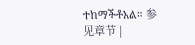ተከማችቶአል። 参见章节 |